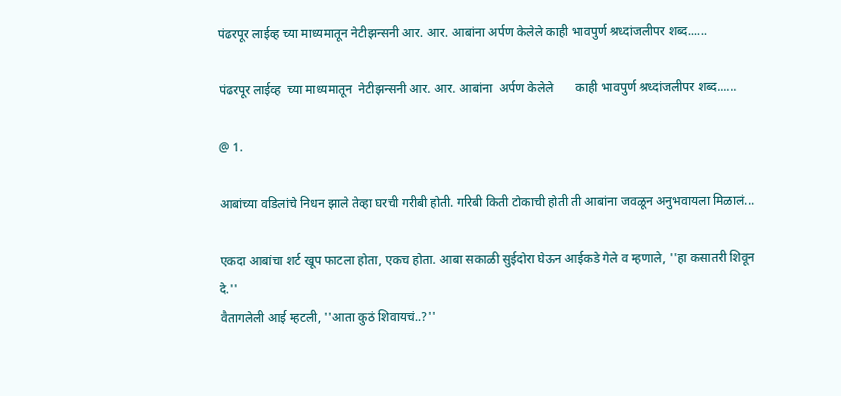पंढरपूर लाईव्ह च्या माध्यमातून नेटीझन्सनी आर. आर. आबांना अर्पण केलेले काही भावपुर्ण श्रध्दांजलीपर शब्द......

पंढरपूर लाईव्ह  च्या माध्यमातून  नेटीझन्सनी आर. आर. आबांना  अर्पण केलेले       काही भावपुर्ण श्रध्दांजलीपर शब्द......

@ 1.

आबांच्या वडिलांचे निधन झाले तेव्हा घरची गरीबी होती. गरिबी किती टोकाची होती ती आबांना जवळून अनुभवायला मिळालं...

एकदा आबांचा शर्ट खूप फाटला होता, एकच होता. आबा सकाळी सुईदोरा घेऊन आईकडे गेले व म्हणाले, ''हा कसातरी शिवून दे.''
वैतागलेली आई म्हटली, ''आता कुठं शिवायचं..?''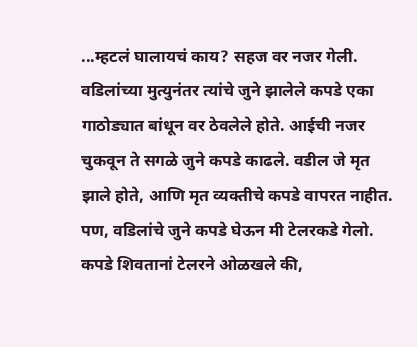...म्हटलं घालायचं काय? सहज वर नजर गेली. वडिलांच्या मुत्युनंतर त्यांचे जुने झालेले कपडे एका गाठोड्यात बांधून वर ठेवलेले होते. आईची नजर चुकवून ते सगळे जुने कपडे काढले. वडील जे मृत झाले होते, आणि मृत व्यक्तीचे कपडे वापरत नाहीत. पण, वडिलांचे जुने कपडे घेऊन मी टेलरकडे गेलो. कपडे शिवतानां टेलरने ओळखले की,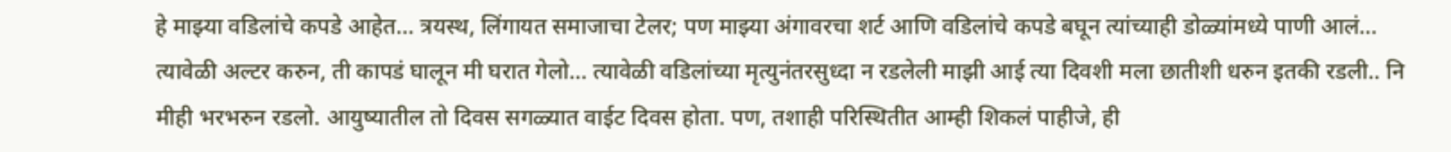हे माझ्या वडिलांचे कपडे आहेत... त्रयस्थ, लिंगायत समाजाचा टेलर; पण माझ्या अंगावरचा शर्ट आणि वडिलांचे कपडे बघून त्यांच्याही डोळ्यांमध्ये पाणी आलं...
त्यावेळी अल्टर करुन, ती कापडं घालून मी घरात गेलो... त्यावेळी वडिलांच्या मृत्युनंतरसुध्दा न रडलेली माझी आई त्या दिवशी मला छातीशी धरुन इतकी रडली.. नि मीही भरभरुन रडलो. आयुष्यातील तो दिवस सगळ्यात वाईट दिवस होता. पण, तशाही परिस्थितीत आम्ही शिकलं पाहीजे, ही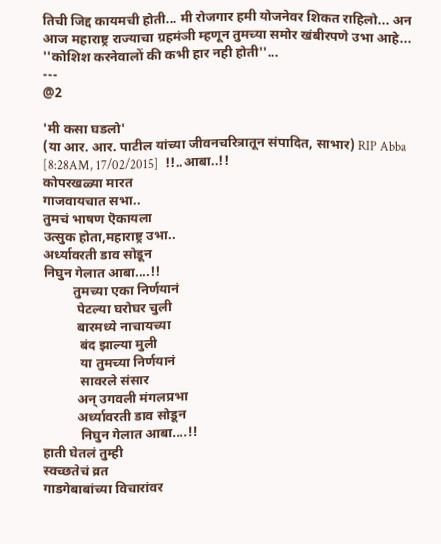तिची जिद्द कायमची होती... मी रोजगार हमी योजनेवर शिकत राहिलो... अन आज महाराष्ट्र राज्याचा ग्रहमंञी म्हणून तुमच्या समोर खंबीरपणे उभा आहे...
''कोशिश करनेवालों की कभी हार नही होती''...
---
@2

'मी कसा घडलो'
(या आर. आर. पाटील यांच्या जीवनचरित्रातून संपादित, साभार) RIP Abba
[8:28AM, 17/02/2015]  !!..आबा..!!
कोपरखळ्या मारत
गाजवायचात सभा..
तुमचं भाषण ऎकायला
उत्सुक होता,महाराष्ट्र उभा..
अर्ध्यावरती डाव सोडून
निघुन गेलात आबा....!!
         तुमच्या एका निर्णयानं
          पेटल्या घरोघर चुली
          बारमध्ये नाचायच्या
           बंद झाल्या मुली
           या तुमच्या निर्णयानं
           सावरले संसार
          अन् उगवली मंगलप्रभा
          अर्ध्यावरती डाव सोडून
           निघुन गेलात आबा....!!
हाती घेतलं तुम्ही
स्वच्छतेचं व्रत
गाडगेबाबांच्या विचारांवर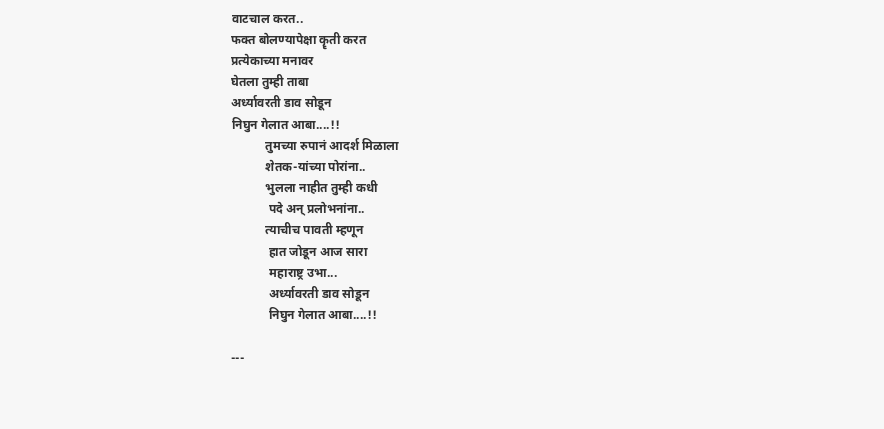वाटचाल करत..
फक्त बोलण्यापेक्षा कॄती करत
प्रत्येकाच्या मनावर
घेतला तुम्ही ताबा
अर्ध्यावरती डाव सोडून
निघुन गेलात आबा....!!
           तुमच्या रुपानं आदर्श मिळाला
           शेतक-यांच्या पोरांना..
           भुलला नाहीत तुम्ही कधी
            पदे अन् प्रलोभनांना..
           त्याचीच पावती म्हणून
            हात जोडून आज सारा
            महाराष्ट्र उभा...
            अर्ध्यावरती डाव सोडून
            निघुन गेलात आबा....!!

---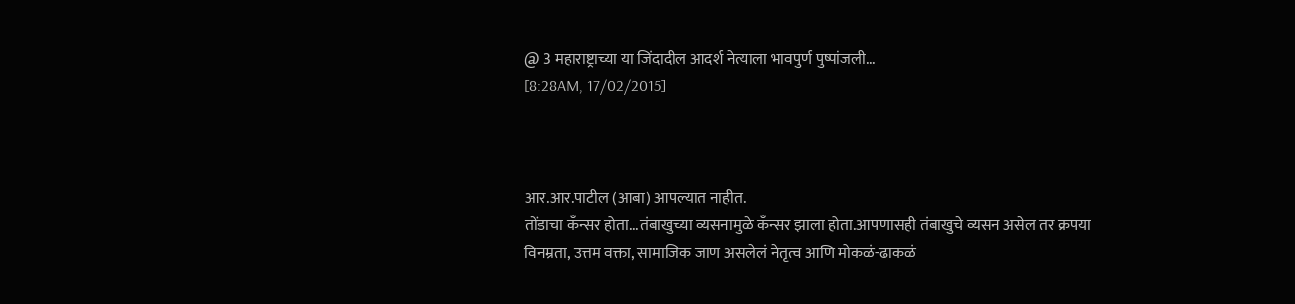@ 3 महाराष्ट्राच्या या जिंदादील आदर्श नेत्याला भावपुर्ण पुष्पांजली...
[8:28AM, 17/02/2015]



आर.आर.पाटील (आबा) आपल्यात नाहीत.
तोंडाचा कँन्सर होता...तंबाखुच्या व्यसनामुळे कँन्सर झाला होता.आपणासही तंबाखुचे व्यसन असेल तर क्रपया
विनम्रता, उत्तम वक्ता, सामाजिक जाण असलेलं नेतृत्व आणि मोकळं-ढाकळं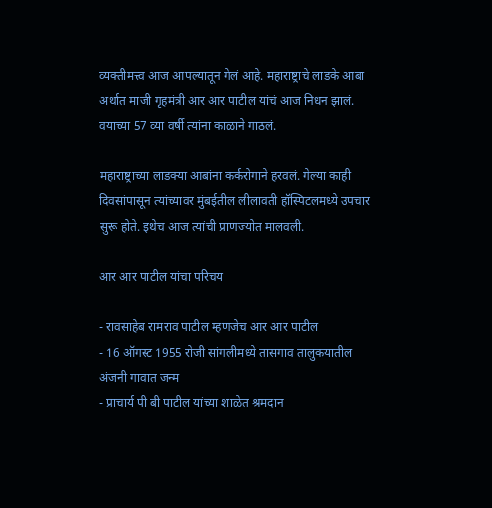व्यक्तीमत्त्व आज आपल्यातून गेलं आहे. महाराष्ट्राचे लाडके आबा अर्थात माजी गृहमंत्री आर आर पाटील यांचं आज निधन झालं. वयाच्या 57 व्या वर्षी त्यांना काळाने गाठलं.

महाराष्ट्राच्या लाडक्या आबांना कर्करोगाने हरवलं. गेल्या काही दिवसांपासून त्यांच्यावर मुंबईतील लीलावती हॉस्पिटलमध्ये उपचार सुरू होते. इथेच आज त्यांची प्राणज्योत मालवली.

आर आर पाटील यांचा परिचय

- रावसाहेब रामराव पाटील म्हणजेच आर आर पाटील
- 16 ऑगस्ट 1955 रोजी सांगलीमध्ये तासगाव तालुकयातील अंजनी गावात जन्म
- प्राचार्य पी बी पाटील यांच्या शाळेत श्रमदान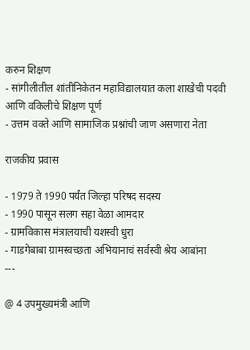करुन शिक्षण
- सांगीलीतील शांतीनिकेतन महाविद्यालयात कला शाखेची पदवी आणि वकिलीचे शिक्षण पूर्ण
- उत्तम वक्ते आणि सामाजिक प्रश्नांची जाण असणारा नेता

राजकीय प्रवास

- 1979 ते 1990 पर्यंत जिल्हा परिषद सदस्य
- 1990 पासून सलग सहा वेळा आमदार
- ग्रामविकास मंत्रालयाची यशस्वी धुरा
- गाडगेबाबा ग्रामस्वच्छता अभियानाचं सर्वस्वी श्रेय आबांना
---

@ 4 उपमुख्यमंत्री आणि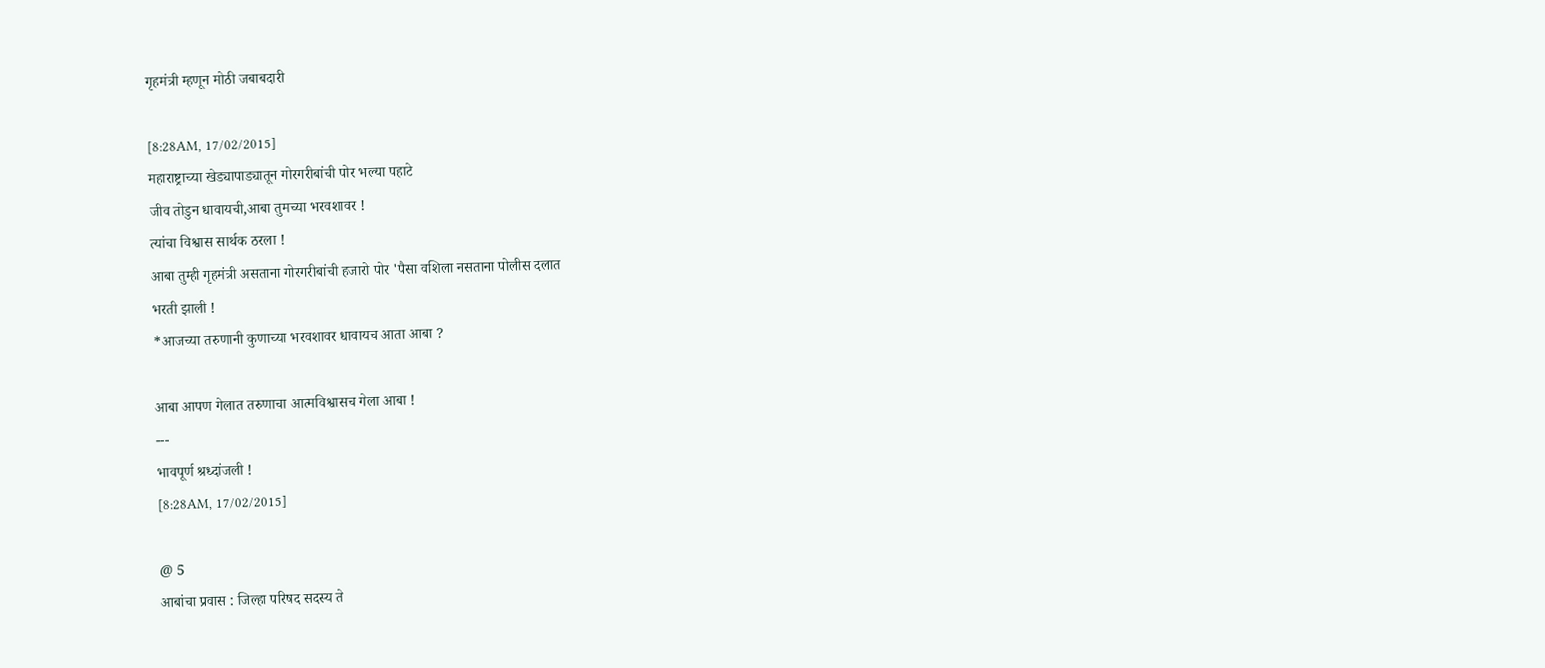गृहमंत्री म्हणून मोठी जबाबदारी

[8:28AM, 17/02/2015]
महाराष्ट्राच्या खेड्यापाड्यातून गोरगरीबांची पोर भल्या पहाटे
जीव तोडुन धावायची,आबा तुमच्या भरवशावर !
त्यांचा विश्वास सार्थक ठरला !
आबा तुम्ही गृहमंत्री असताना गोरगरीबांची हजारो पोर 'पैसा वशिला नसताना पोलीस दलात
भरती झाली !
*आजच्या तरुणानी कुणाच्या भरवशावर धावायच आता आबा ?

आबा आपण गेलात तरुणाचा आत्मविश्वासच गेला आबा !
---
भावपूर्ण श्रध्दांजली !
[8:28AM, 17/02/2015]

@ 5
आबांचा प्रवास : जिल्हा परिषद सदस्य ते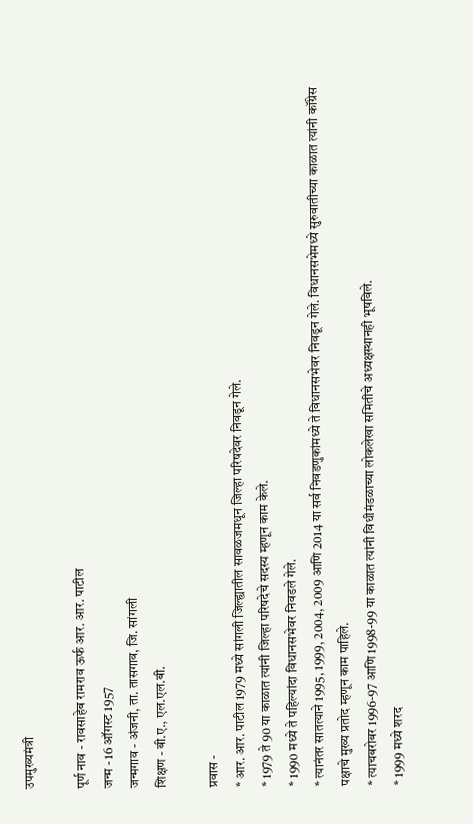उपमुख्यमंत्री

पूर्ण नाव - रावसाहेब रामराव ऊर्फ आर. आर. पाटील
जन्म - 16 ऑगस्ट 1957
जन्मगाव - अंजनी, ता. तासगाव, जि. सांगली
शिक्षण - बी.ए., एल.एल.बी.

प्रवास -
* आर. आर. पाटील 1979 मध्ये सांगली जिल्ह्यातील सावळजमधून जिल्हा परिषदेवर निवडून गेले.
* 1979 ते 90 या काळात त्यांनी जिल्हा परिषदेचे सदस्य म्हणून काम केले.
* 1990 मध्ये ते पहिल्यांदा विधानसभेवर निवडले गेले.
* त्यानंतर सातत्याने 1995, 1999, 2004, 2009 आणि 2014 या सर्व निवडणुकांमध्ये ते विधानसभेवर निवडून गेले. विधानसभेमध्ये सुरुवातीच्या काळात त्यांनी कॉंग्रेस पक्षाचे मुख्य प्रतोद म्हणून काम पाहिले.
* त्याचबरोबर 1996-97 आणि 1998-99 या काळात त्यांनी विधीमंडळाच्या लोकलेखा समितीचे अध्यक्षस्थानही भूषविले.
* 1999 मध्ये शरद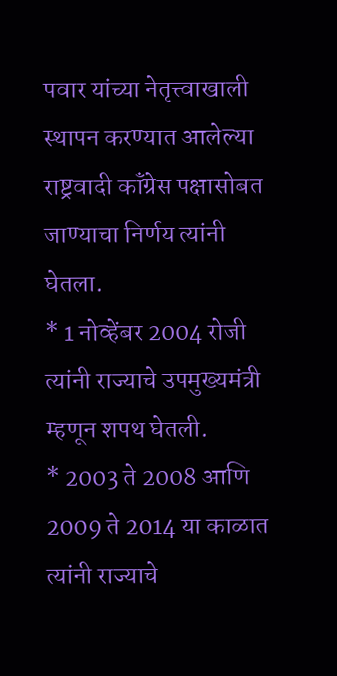पवार यांच्या नेतृत्त्वाखाली स्थापन करण्यात आलेल्या राष्ट्रवादी कॉंग्रेस पक्षासोबत जाण्याचा निर्णय त्यांनी घेतला.
* 1 नोव्हेंबर 2004 रोजी त्यांनी राज्याचे उपमुख्यमंत्री म्हणून शपथ घेतली.
* 2003 ते 2008 आणि 2009 ते 2014 या काळात त्यांनी राज्याचे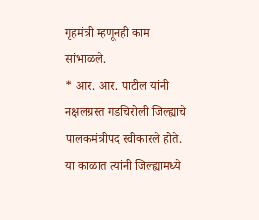गृहमंत्री म्हणूनही काम सांभाळले.
* आर. आर. पाटील यांनी नक्षलग्रस्त गडचिरोली जिल्ह्याचे पालकमंत्रीपद स्वीकारले होते. या काळात त्यांनी जिल्ह्यामध्ये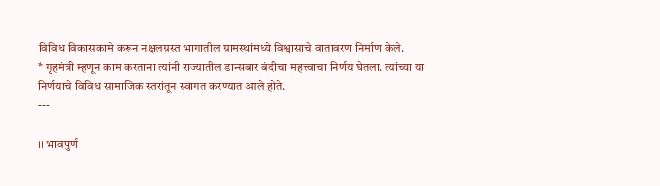विविध विकासकामे करून नक्षलग्रस्त भागातील ग्रामस्थांमध्ये विश्वासाचे वातावरण निर्माण केले.
* गृहमंत्री म्हणून काम करताना त्यांनी राज्यातील डान्सबार बंदीचा महत्त्वाचा निर्णय घेतला. त्यांच्या या निर्णयाचे विविध सामाजिक स्तरांतून स्वागत करण्यात आले होते.
---

।। भावपुर्ण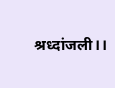श्रध्दांजली।।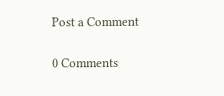Post a Comment

0 Comments